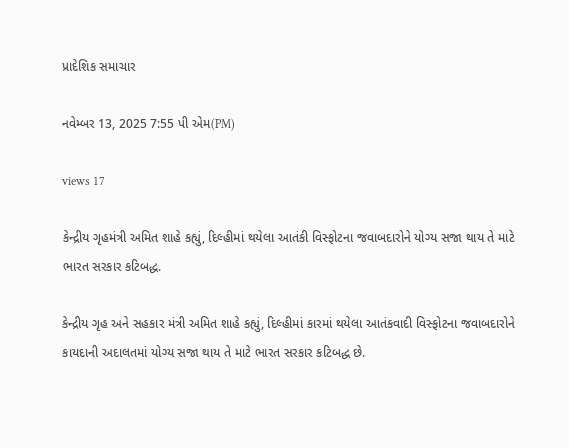પ્રાદેશિક સમાચાર

નવેમ્બર 13, 2025 7:55 પી એમ(PM)

views 17

કેન્દ્રીય ગૃહમંત્રી અમિત શાહે કહ્યું, દિલ્હીમાં થયેલા આતંકી વિસ્ફોટના જવાબદારોને યોગ્ય સજા થાય તે માટે ભારત સરકાર કટિબદ્ધ.

કેન્દ્રીય ગૃહ અને સહકાર મંત્રી અમિત શાહે કહ્યું, દિલ્હીમાં કારમાં થયેલા આતંકવાદી વિસ્ફોટના જવાબદારોને કાયદાની અદાલતમાં યોગ્ય સજા થાય તે માટે ભારત સરકાર કટિબદ્ધ છે.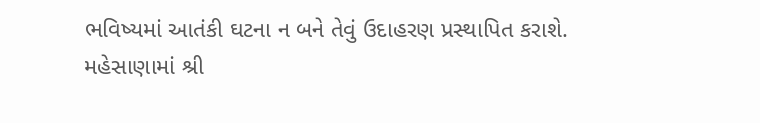ભવિષ્યમાં આતંકી ઘટના ન બને તેવું ઉદાહરણ પ્રસ્થાપિત કરાશે. મહેસાણામાં શ્રી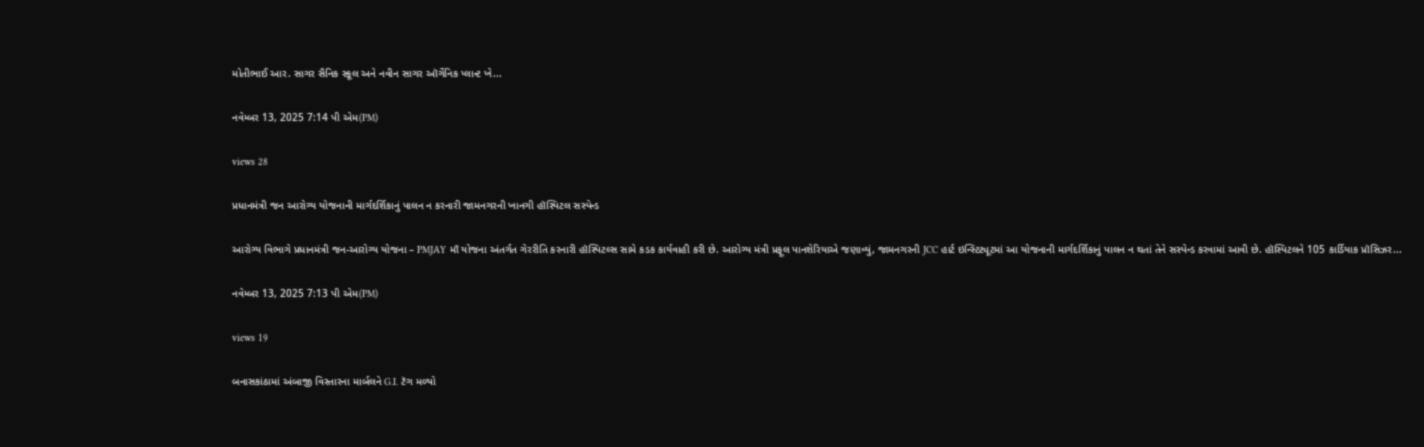મોતીભાઈ આર. સાગર સૈનિક સ્કૂલ અને નવીન સાગર ઑર્ગેનિક પ્લાન્ટ ખે...

નવેમ્બર 13, 2025 7:14 પી એમ(PM)

views 28

પ્રધાનમંત્રી જન આરોગ્ય યોજનાની માર્ગદર્શિકાનું પાલન ન કરનારી જામનગરની ખાનગી હૉસ્પિટલ સસ્પેન્ડ

આરોગ્ય વિભાગે પ્રધાનમંત્રી જન-આરોગ્ય યોજના – PMJAY માઁ યોજના અંતર્ગત ગેરરીતિ કરનારી હૉસ્પિટલ્સ સામે કડક કાર્યવાહી કરી છે. આરોગ્ય મંત્રી પ્રફૂલ પાનશેરિયાએ જણાવ્યું, જામનગરની JCC હાર્ટ ઇન્સ્ટિટ્યૂટમાં આ યોજનાની માર્ગદર્શિકાનું પાલન ન થતાં તેને સસ્પેન્ડ કરવામાં આવી છે. હૉસ્પિટલને 105 કાર્ડિયાક પ્રૉસિઝર...

નવેમ્બર 13, 2025 7:13 પી એમ(PM)

views 19

બનાસકાંઠામાં અંબાજી વિસ્તારના માર્બલને G.I. ટૅગ મળ્યો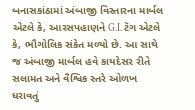બનાસકાંઠામાં અંબાજી વિસ્તારના માર્બલ એટલે કે, આરસપહાણને G.I. ટૅગ એટલે કે, ભૌગોલિક સંકેત મળ્યો છે. આ સાથે જ અંબાજી માર્બલ હવે કાયદેસર રીતે સલામત અને વૈશ્વિક સ્તરે ઓળખ ધરાવતું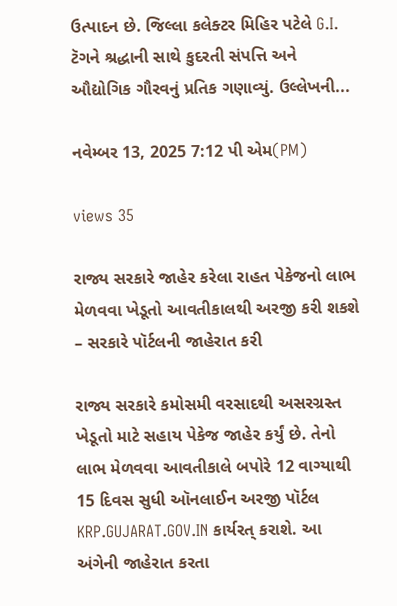ઉત્પાદન છે. જિલ્લા કલેક્ટર મિહિર પટેલે G.I. ટૅગને શ્રદ્ધાની સાથે કુદરતી સંપત્તિ અને ઔદ્યોગિક ગૌરવનું પ્રતિક ગણાવ્યું. ઉલ્લેખની...

નવેમ્બર 13, 2025 7:12 પી એમ(PM)

views 35

રાજ્ય સરકારે જાહેર કરેલા રાહત પેકેજનો લાભ મેળવવા ખેડૂતો આવતીકાલથી અરજી કરી શકશે – સરકારે પૉર્ટલની જાહેરાત કરી

રાજ્ય સરકારે કમોસમી વરસાદથી અસરગ્રસ્ત ખેડૂતો માટે સહાય પેકેજ જાહેર કર્યું છે. તેનો લાભ મેળવવા આવતીકાલે બપોરે 12 વાગ્યાથી 15 દિવસ સુધી ઑનલાઈન અરજી પૉર્ટલ KRP.GUJARAT.GOV.IN કાર્યરત્ કરાશે. આ અંગેની જાહેરાત કરતા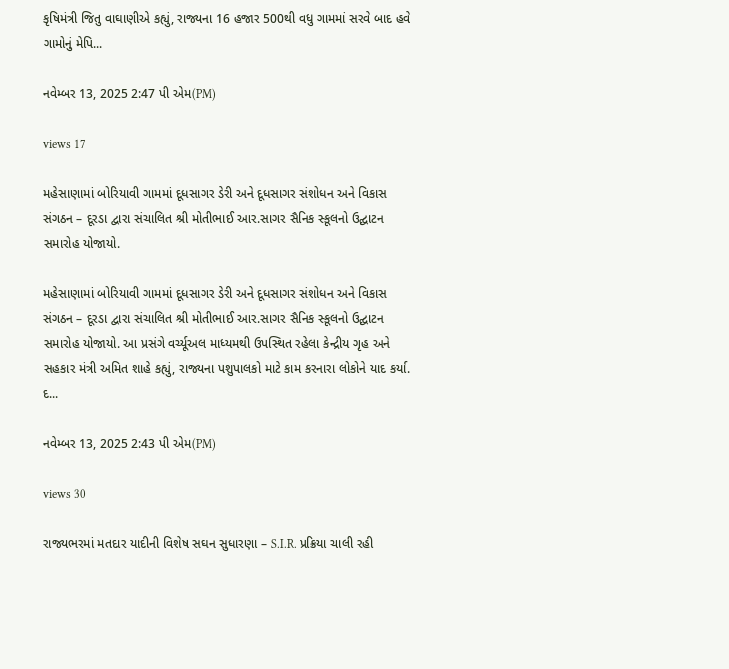કૃષિમંત્રી જિતુ વાઘાણીએ કહ્યું, રાજ્યના 16 હજાર 500થી વધુ ગામમાં સરવે બાદ હવે ગામોનું મેપિ...

નવેમ્બર 13, 2025 2:47 પી એમ(PM)

views 17

મહેસાણામાં બોરિયાવી ગામમાં દૂધસાગર ડેરી અને દૂધસાગર સંશોધન અને વિકાસ સંગઠન – દૂરડા દ્વારા સંચાલિત શ્રી મોતીભાઈ આર.સાગર સૈનિક સ્કૂલનો ઉદ્ઘાટન સમારોહ યોજાયો.

મહેસાણામાં બોરિયાવી ગામમાં દૂધસાગર ડેરી અને દૂધસાગર સંશોધન અને વિકાસ સંગઠન – દૂરડા દ્વારા સંચાલિત શ્રી મોતીભાઈ આર.સાગર સૈનિક સ્કૂલનો ઉદ્ઘાટન સમારોહ યોજાયો. આ પ્રસંગે વર્ચ્યૂઅલ માધ્યમથી ઉપસ્થિત રહેલા કેન્દ્રીય ગૃહ અને સહકાર મંત્રી અમિત શાહે કહ્યું, રાજ્યના પશુપાલકો માટે કામ કરનારા લોકોને યાદ કર્યા. દ...

નવેમ્બર 13, 2025 2:43 પી એમ(PM)

views 30

રાજ્યભરમાં મતદાર યાદીની વિશેષ સઘન સુધારણા – S.I.R. પ્રક્રિયા ચાલી રહી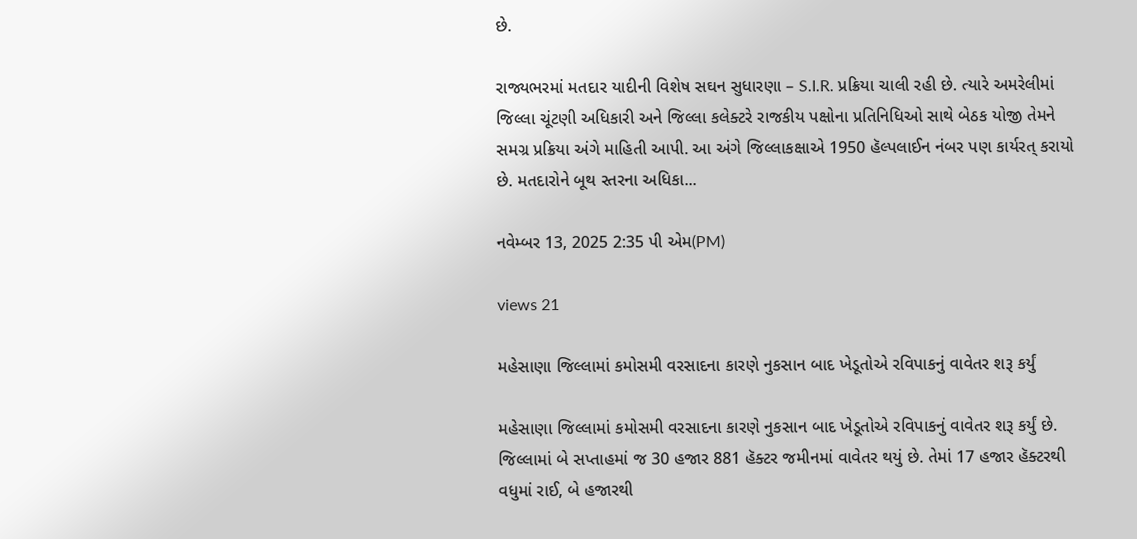છે.

રાજ્યભરમાં મતદાર યાદીની વિશેષ સઘન સુધારણા – S.I.R. પ્રક્રિયા ચાલી રહી છે. ત્યારે અમરેલીમાં જિલ્લા ચૂંટણી અધિકારી અને જિલ્લા કલેક્ટરે રાજકીય પક્ષોના પ્રતિનિધિઓ સાથે બેઠક યોજી તેમને સમગ્ર પ્રક્રિયા અંગે માહિતી આપી. આ અંગે જિલ્લાકક્ષાએ 1950 હૅલ્પલાઈન નંબર પણ કાર્યરત્ કરાયો છે. મતદારોને બૂથ સ્તરના અધિકા...

નવેમ્બર 13, 2025 2:35 પી એમ(PM)

views 21

મહેસાણા જિલ્લામાં કમોસમી વરસાદના કારણે નુકસાન બાદ ખેડૂતોએ રવિપાકનું વાવેતર શરૂ કર્યું

મહેસાણા જિલ્લામાં કમોસમી વરસાદના કારણે નુકસાન બાદ ખેડૂતોએ રવિપાકનું વાવેતર શરૂ કર્યું છે. જિલ્લામાં બે સપ્તાહમાં જ 30 હજાર 881 હૅક્ટર જમીનમાં વાવેતર થયું છે. તેમાં 17 હજાર હૅક્ટરથી વધુમાં રાઈ, બે હજારથી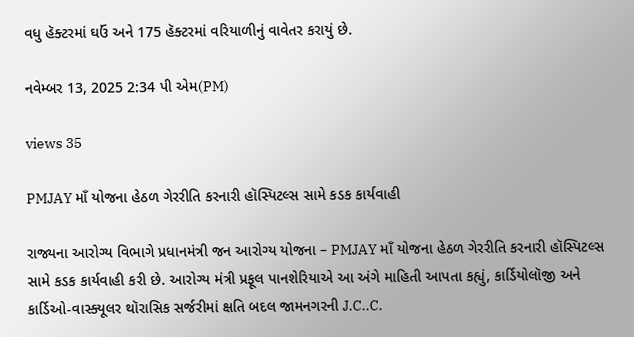વધુ હૅક્ટરમાં ઘઉં અને 175 હૅક્ટરમાં વરિયાળીનું વાવેતર કરાયું છે.

નવેમ્બર 13, 2025 2:34 પી એમ(PM)

views 35

PMJAY માઁ યોજના હેઠળ ગેરરીતિ કરનારી હૉસ્પિટલ્સ સામે કડક કાર્યવાહી

રાજ્યના આરોગ્ય વિભાગે પ્રધાનમંત્રી જન આરોગ્ય યોજના – PMJAY માઁ યોજના હેઠળ ગેરરીતિ કરનારી હૉસ્પિટલ્સ સામે કડક કાર્યવાહી કરી છે. આરોગ્ય મંત્રી પ્રફૂલ પાનશેરિયાએ આ અંગે માહિતી આપતા કહ્યું, કાર્ડિયોલૉજી અને કાર્ડિઓ-વાસ્ક્યૂલર થૉરાસિક સર્જરીમાં ક્ષતિ બદલ જામનગરની J.C..C.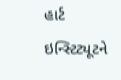હાર્ટ ઇન્સ્ટિટ્યૂટને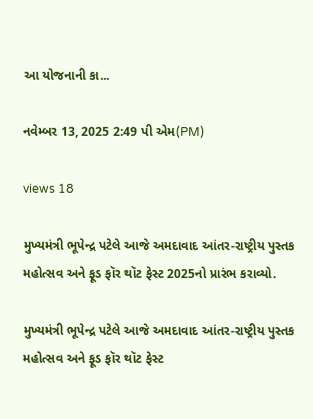આ યોજનાની કા...

નવેમ્બર 13, 2025 2:49 પી એમ(PM)

views 18

મુખ્યમંત્રી ભૂપેન્દ્ર પટેલે આજે અમદાવાદ આંતર-રાષ્ટ્રીય પુસ્તક મહોત્સવ અને ફૂડ ફૉર થૉટ ફેસ્ટ 2025નો પ્રારંભ કરાવ્યો.

મુખ્યમંત્રી ભૂપેન્દ્ર પટેલે આજે અમદાવાદ આંતર-રાષ્ટ્રીય પુસ્તક મહોત્સવ અને ફૂડ ફૉર થૉટ ફેસ્ટ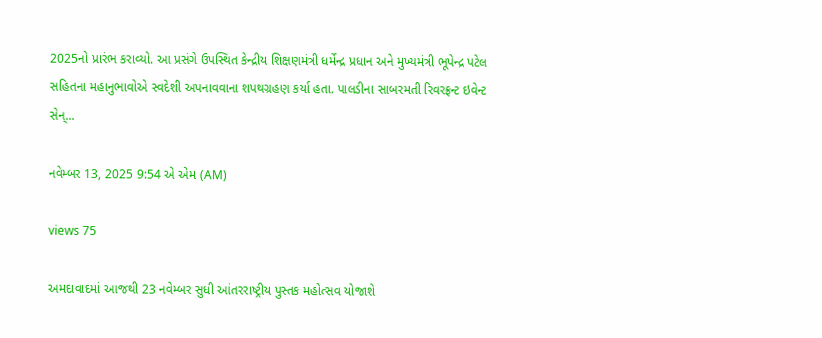2025નો પ્રારંભ કરાવ્યો. આ પ્રસંગે ઉપસ્થિત કેન્દ્રીય શિક્ષણમંત્રી ધર્મેન્દ્ર પ્રધાન અને મુખ્યમંત્રી ભૂપેન્દ્ર પટેલ સહિતના મહાનુભાવોએ સ્વદેશી અપનાવવાના શપથગ્રહણ કર્યા હતા. પાલડીના સાબરમતી રિવરફ્રન્ટ ઇવેન્ટ સેન્...

નવેમ્બર 13, 2025 9:54 એ એમ (AM)

views 75

અમદાવાદમાં આજથી 23 નવેમ્બર સુધી આંતરરાષ્ટ્રીય પુસ્તક મહોત્સવ યોજાશે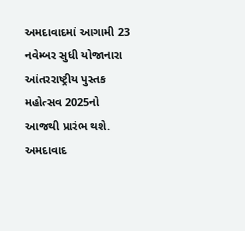અમદાવાદમાં આગામી 23 નવેમ્બર સુધી યોજાનારા આંતરરાષ્ટ્રીય પુસ્તક મહોત્સવ 2025નો આજથી પ્રારંભ થશે. અમદાવાદ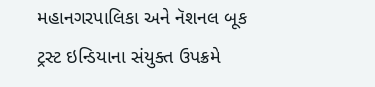મહાનગરપાલિકા અને નૅશનલ બૂક ટ્રસ્ટ ઇન્ડિયાના સંયુક્ત ઉપક્રમે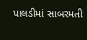પાલડીમાં સાબરમતી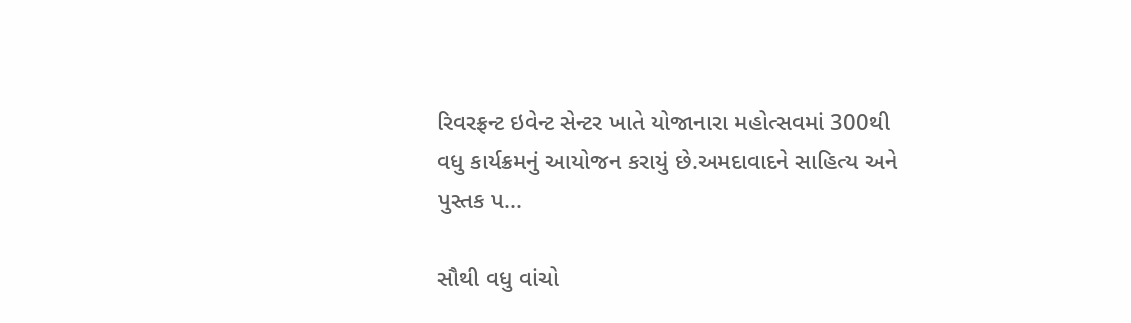રિવરફ્રન્ટ ઇવેન્ટ સેન્ટર ખાતે યોજાનારા મહોત્સવમાં 300થી વધુ કાર્યક્રમનું આયોજન કરાયું છે.અમદાવાદને સાહિત્ય અને પુસ્તક પ...

સૌથી વધુ વાંચો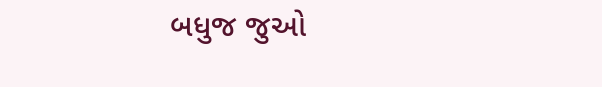બધુજ જુઓ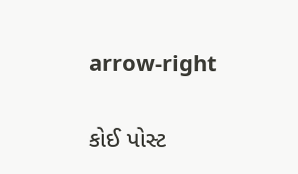arrow-right

કોઈ પોસ્ટ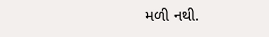મળી નથી.